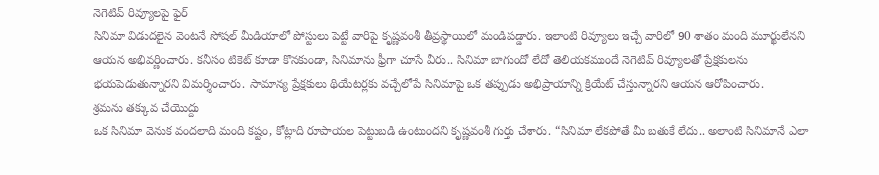నెగెటివ్ రివ్యూలపై ఫైర్
సినిమా విడుదలైన వెంటనే సోషల్ మీడియాలో పోస్టులు పెట్టే వారిపై కృష్ణవంశీ తీవ్రస్థాయిలో మండిపడ్డారు. ఇలాంటి రివ్యూలు ఇచ్చే వారిలో 90 శాతం మంది మూర్ఖులేనని ఆయన అభివర్ణించారు. కనీసం టికెట్ కూడా కొనకుండా, సినిమాను ఫ్రీగా చూసే వీరు.. సినిమా బాగుందో లేదో తెలియకముందే నెగెటివ్ రివ్యూలతో ప్రేక్షకులను భయపెడుతున్నారని విమర్శించారు. సామాన్య ప్రేక్షకులు థియేటర్లకు వచ్చేలోపే సినిమాపై ఒక తప్పుడు అభిప్రాయాన్ని క్రియేట్ చేస్తున్నారని ఆయన ఆరోపించారు.
శ్రమను తక్కువ చేయొద్దు
ఒక సినిమా వెనుక వందలాది మంది కష్టం, కోట్లాది రూపాయల పెట్టుబడి ఉంటుందని కృష్ణవంశీ గుర్తు చేశారు. “సినిమా లేకపోతే మీ బతుకే లేదు.. అలాంటి సినిమానే ఎలా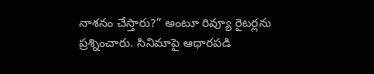నాశనం చేస్తారు?” అంటూ రివ్యూ రైటర్లను ప్రశ్నించారు. సినిమాపై ఆధారపడి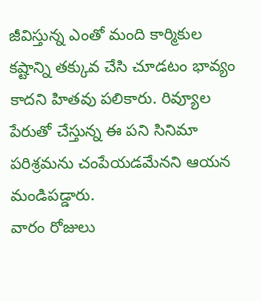జీవిస్తున్న ఎంతో మంది కార్మికుల కష్టాన్ని తక్కువ చేసి చూడటం భావ్యం కాదని హితవు పలికారు. రివ్యూల పేరుతో చేస్తున్న ఈ పని సినిమా పరిశ్రమను చంపేయడమేనని ఆయన మండిపడ్డారు.
వారం రోజులు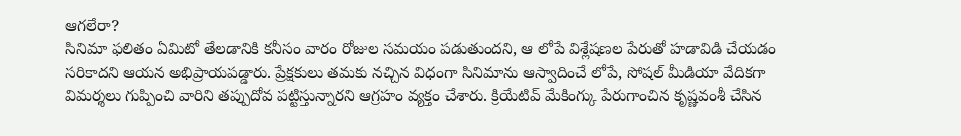ఆగలేరా?
సినిమా ఫలితం ఏమిటో తేలడానికి కనీసం వారం రోజుల సమయం పడుతుందని, ఆ లోపే విశ్లేషణల పేరుతో హడావిడి చేయడం సరికాదని ఆయన అభిప్రాయపడ్డారు. ప్రేక్షకులు తమకు నచ్చిన విధంగా సినిమాను ఆస్వాదించే లోపే, సోషల్ మీడియా వేదికగా విమర్శలు గుప్పించి వారిని తప్పుదోవ పట్టిస్తున్నారని ఆగ్రహం వ్యక్తం చేశారు. క్రియేటివ్ మేకింగ్కు పేరుగాంచిన కృష్ణవంశీ చేసిన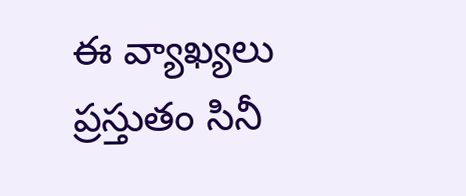ఈ వ్యాఖ్యలు ప్రస్తుతం సినీ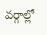వర్గాల్లో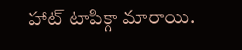హాట్ టాపిక్గా మారాయి.